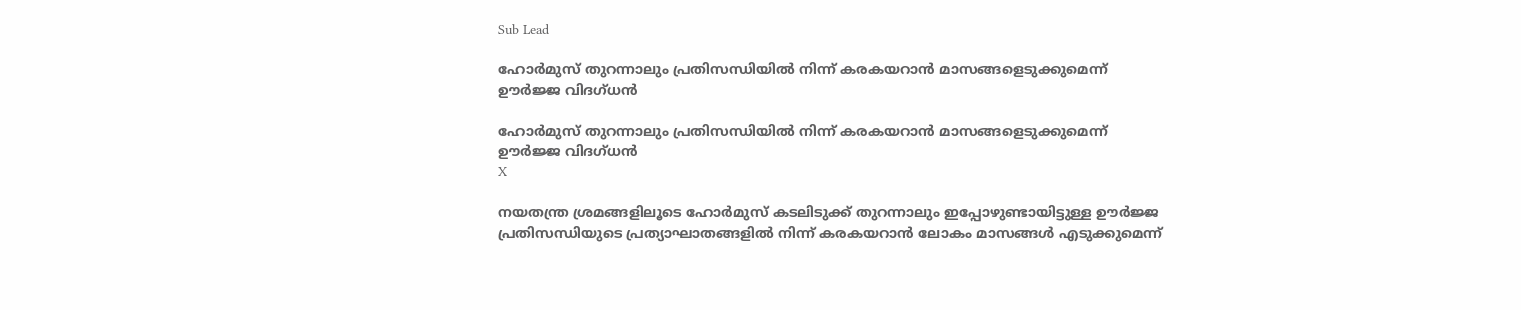Sub Lead

ഹോര്‍മുസ് തുറന്നാലും പ്രതിസന്ധിയില്‍ നിന്ന് കരകയറാന്‍ മാസങ്ങളെടുക്കുമെന്ന് ഊര്‍ജ്ജ വിദഗ്ധന്‍

ഹോര്‍മുസ് തുറന്നാലും പ്രതിസന്ധിയില്‍ നിന്ന് കരകയറാന്‍ മാസങ്ങളെടുക്കുമെന്ന് ഊര്‍ജ്ജ വിദഗ്ധന്‍
X

നയതന്ത്ര ശ്രമങ്ങളിലൂടെ ഹോര്‍മുസ് കടലിടുക്ക് തുറന്നാലും ഇപ്പോഴുണ്ടായിട്ടുള്ള ഊര്‍ജ്ജ പ്രതിസന്ധിയുടെ പ്രത്യാഘാതങ്ങളില്‍ നിന്ന് കരകയറാന്‍ ലോകം മാസങ്ങള്‍ എടുക്കുമെന്ന്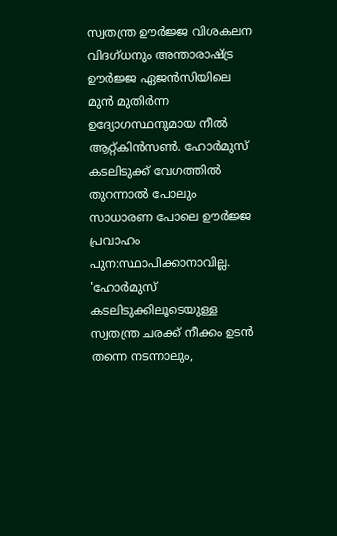സ്വതന്ത്ര ഊര്‍ജ്ജ വിശകലന വിദഗ്ധനും അന്താരാഷ്ട്ര ഊര്‍ജ്ജ ഏജന്‍സിയിലെ മുന്‍ മുതിര്‍ന്ന ഉദ്യോഗസ്ഥനുമായ നീല്‍ ആറ്റ്കിന്‍സണ്‍. ഹോര്‍മുസ് കടലിടുക്ക് വേഗത്തില്‍ തുറന്നാല്‍ പോലും സാധാരണ പോലെ ഊര്‍ജ്ജ പ്രവാഹം പുന:സ്ഥാപിക്കാനാവില്ല. 'ഹോര്‍മുസ് കടലിടുക്കിലൂടെയുള്ള സ്വതന്ത്ര ചരക്ക് നീക്കം ഉടന്‍ തന്നെ നടന്നാലും,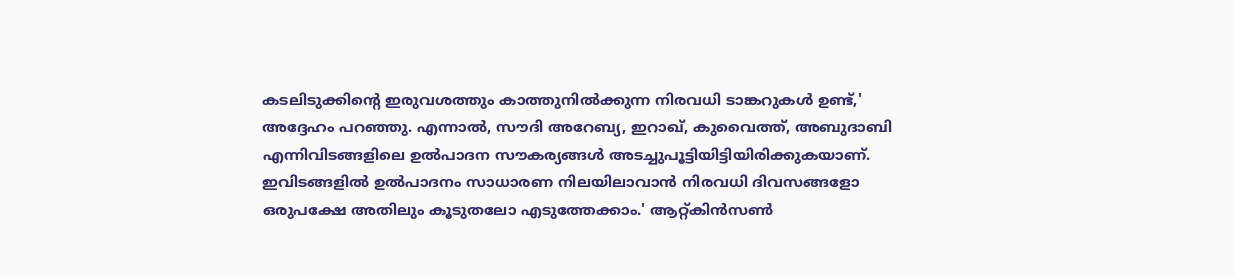കടലിടുക്കിന്റെ ഇരുവശത്തും കാത്തുനില്‍ക്കുന്ന നിരവധി ടാങ്കറുകള്‍ ഉണ്ട്,' അദ്ദേഹം പറഞ്ഞു. എന്നാല്‍, സൗദി അറേബ്യ, ഇറാഖ്, കുവൈത്ത്, അബുദാബി എന്നിവിടങ്ങളിലെ ഉല്‍പാദന സൗകര്യങ്ങള്‍ അടച്ചുപൂട്ടിയിട്ടിയിരിക്കുകയാണ്. ഇവിടങ്ങളില്‍ ഉല്‍പാദനം സാധാരണ നിലയിലാവാന്‍ നിരവധി ദിവസങ്ങളോ ഒരുപക്ഷേ അതിലും കൂടുതലോ എടുത്തേക്കാം.' ആറ്റ്കിന്‍സണ്‍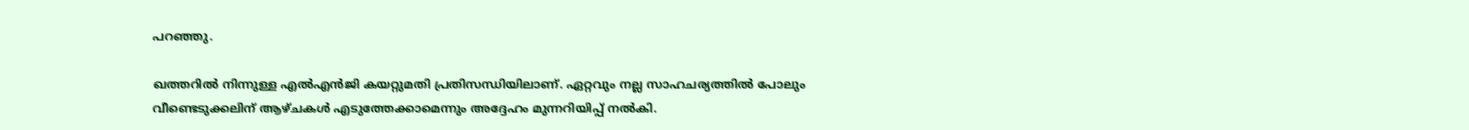പറഞ്ഞു.

ഖത്തറില്‍ നിന്നുള്ള എല്‍എന്‍ജി കയറ്റുമതി പ്രതിസന്ധിയിലാണ്. ഏറ്റവും നല്ല സാഹചര്യത്തില്‍ പോലും വീണ്ടെടുക്കലിന് ആഴ്ചകള്‍ എടുത്തേക്കാമെന്നും അദ്ദേഹം മുന്നറിയിപ്പ് നല്‍കി.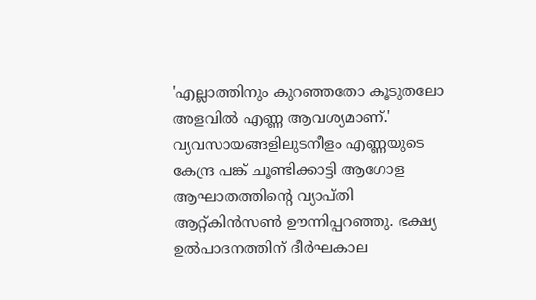'എല്ലാത്തിനും കുറഞ്ഞതോ കൂടുതലോ അളവില്‍ എണ്ണ ആവശ്യമാണ്.' വ്യവസായങ്ങളിലുടനീളം എണ്ണയുടെ കേന്ദ്ര പങ്ക് ചൂണ്ടിക്കാട്ടി ആഗോള ആഘാതത്തിന്റെ വ്യാപ്തി ആറ്റ്കിന്‍സണ്‍ ഊന്നിപ്പറഞ്ഞു. ഭക്ഷ്യ ഉല്‍പാദനത്തിന് ദീര്‍ഘകാല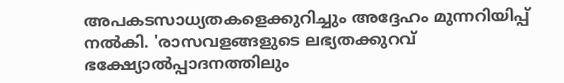അപകടസാധ്യതകളെക്കുറിച്ചും അദ്ദേഹം മുന്നറിയിപ്പ് നല്‍കി. 'രാസവളങ്ങളുടെ ലഭ്യതക്കുറവ് ഭക്ഷ്യോല്‍പ്പാദനത്തിലും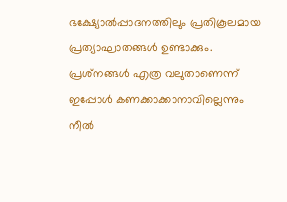ഭക്ഷ്യോല്‍പ്പാദനത്തിലും പ്രതികൂലമായ പ്രത്യാഘാതങ്ങള്‍ ഉണ്ടാക്കും. പ്രശ്‌നങ്ങള്‍ എത്ര വലുതാണെന്ന് ഇപ്പോള്‍ കണക്കാക്കാനാവില്ലെന്നും നീല്‍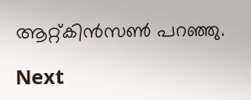ആറ്റ്കിന്‍സണ്‍ പറഞ്ഞു.

Next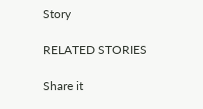Story

RELATED STORIES

Share it